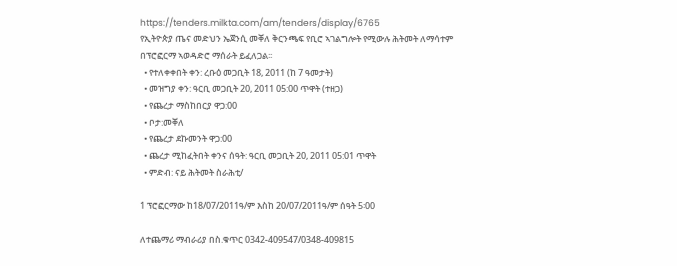https://tenders.milkta.com/am/tenders/display/6765
የኢትዮጵያ ጤና መድህን ኤጀንሲ መቐለ ቅርንጫፍ የቢሮ ኣገልግሎት የሚውሉ ሕትመት ለማሳተም በፕሮፎርማ ኣወዳድሮ ማሰራት ይፈለጋል፡፡
  • የተለቀቀበት ቀን: ረቡዕ መጋቢት 18, 2011 (ከ 7 ዓመታት)
  • መዝግያ ቀን: ዓርቢ መጋቢት 20, 2011 05:00 ጥዋት (ተዘጋ)
  • የጨረታ ማስከበርያ ዋጋ:00
  • ቦታ:መቐለ
  • የጨረታ ደኩመንት ዋጋ:00
  • ጨረታ ሚከፈትበት ቀንና ሰዓት: ዓርቢ መጋቢት 20, 2011 05:01 ጥዋት
  • ምድብ: ናይ ሕትመት ስራሕቲ/

1 ፕሮፎርማው ከ18/07/2011ዓ/ም እስከ 20/07/2011ዓ/ም ሰዓት 5፡00

ለተጨማሪ ማብራሪያ በስ.ቁጥር 0342-409547/0348-409815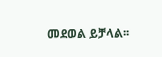መደወል ይቻላል፡፡